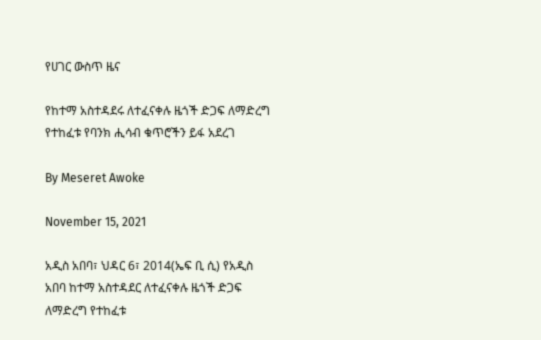የሀገር ውስጥ ዜና

የከተማ አስተዳደሩ ለተፈናቀሉ ዜጎች ድጋፍ ለማድረግ የተከፈቱ የባንክ ሒሳብ ቁጥሮችን ይፋ አደረገ

By Meseret Awoke

November 15, 2021

አዲስ አበባ፣ ህዳር 6፣ 2014(ኤፍ ቢ ሲ) የአዲስ አበባ ከተማ አስተዳደር ለተፈናቀሉ ዜጎች ድጋፍ ለማድረግ የተከፈቱ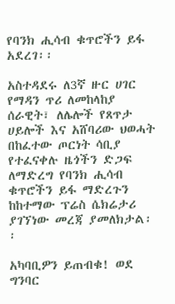የባንክ ሒሳብ ቁጥሮችን ይፋ አደረገ፡፡

አስተዳደሩ ለ3ኛ ዙር ሀገር የማዳን ጥሪ ለመከላከያ ሰራዊት፣ ለሌሎች የጸጥታ ሀይሎች እና አሸባሪው ህወሓት በከፈተው ጦርነት ሳቢያ የተፈናቀሉ ዜጎችን ድጋፍ ለማድረግ የባንክ ሒሳብ ቁጥሮችን ይፋ ማድረጉን ከከተማው ፕሬስ ሴክሬታሪ ያገኘነው መረጃ ያመለክታል፡፡

አካባቢዎን ይጠብቁ! ወደ ግንባር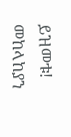ይዝመቱ! መከላከያን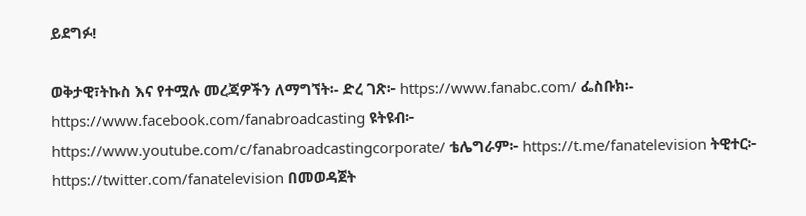ይደግፉ!

ወቅታዊ፣ትኩስ እና የተሟሉ መረጃዎችን ለማግኘት፡- ድረ ገጽ፦ https://www.fanabc.com/ ፌስቡክ፡- https://www.facebook.com/fanabroadcasting ዩትዩብ፦ https://www.youtube.com/c/fanabroadcastingcorporate/ ቴሌግራም፦ https://t.me/fanatelevision ትዊተር፦ https://twitter.com/fanatelevision በመወዳጀት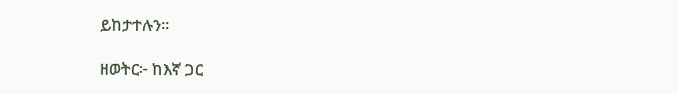ይከታተሉን፡፡

ዘወትር፦ ከእኛ ጋር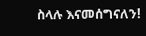ስላሉ እናመሰግናለን!